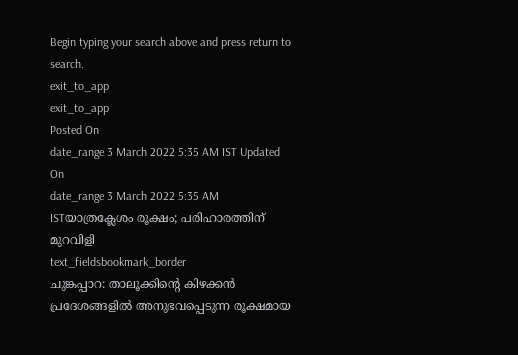Begin typing your search above and press return to search.
exit_to_app
exit_to_app
Posted On
date_range 3 March 2022 5:35 AM IST Updated On
date_range 3 March 2022 5:35 AM ISTയാത്രക്ലേശം രൂക്ഷം; പരിഹാരത്തിന് മുറവിളി
text_fieldsbookmark_border
ചുങ്കപ്പാറ: താലൂക്കിന്റെ കിഴക്കൻ പ്രദേശങ്ങളിൽ അനുഭവപ്പെടുന്ന രൂക്ഷമായ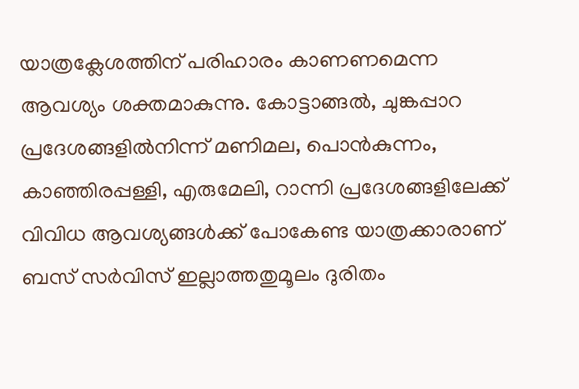യാത്രക്ലേശത്തിന് പരിഹാരം കാണണമെന്ന ആവശ്യം ശക്തമാകുന്നു. കോട്ടാങ്ങൽ, ചുങ്കപ്പാറ പ്രദേശങ്ങളിൽനിന്ന് മണിമല, പൊൻകുന്നം, കാഞ്ഞിരപ്പള്ളി, എരുമേലി, റാന്നി പ്രദേശങ്ങളിലേക്ക് വിവിധ ആവശ്യങ്ങൾക്ക് പോകേണ്ട യാത്രക്കാരാണ് ബസ് സർവിസ് ഇല്ലാത്തതുമൂലം ദുരിതം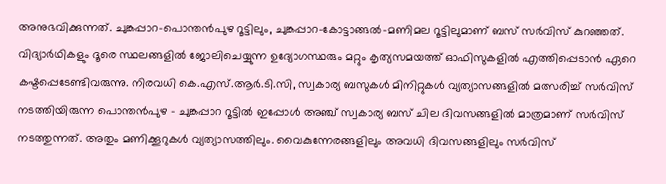അനുഭവിക്കുന്നത്. ചുങ്കപ്പാറ-പൊന്തൻപുഴ റൂട്ടിലും, ചുങ്കപ്പാറ-കോട്ടാങ്ങൽ-മണിമല റൂട്ടിലുമാണ് ബസ് സർവിസ് കുറഞ്ഞത്. വിദ്യാർഥികളും ദൂരെ സ്ഥലങ്ങളിൽ ജോലിചെയ്യുന്ന ഉദ്യോഗസ്ഥരും മറ്റും കൃത്യസമയത്ത് ഓഫിസുകളിൽ എത്തിപ്പെടാൻ ഏറെ കഷ്ടപ്പെടേണ്ടിവരുന്നു. നിരവധി കെ.എസ്.ആർ.ടി.സി, സ്വകാര്യ ബസുകൾ മിനിറ്റുകൾ വ്യത്യാസങ്ങളിൽ മത്സരിച്ച് സർവിസ് നടത്തിയിരുന്ന പൊന്തൻപുഴ - ചുങ്കപ്പാറ റൂട്ടിൽ ഇപ്പോൾ അഞ്ച് സ്വകാര്യ ബസ് ചില ദിവസങ്ങളിൽ മാത്രമാണ് സർവിസ് നടത്തുന്നത്. അതും മണിക്കൂറുകൾ വ്യത്യാസത്തിലും. വൈകുന്നേരങ്ങളിലും അവധി ദിവസങ്ങളിലും സർവിസ്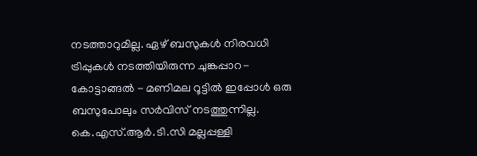നടത്താറുമില്ല. ഏഴ് ബസുകൾ നിരവധി ട്രിപ്പുകൾ നടത്തിയിരുന്ന ചുങ്കപ്പാറ-കോട്ടാങ്ങൽ - മണിമല റൂട്ടിൽ ഇപ്പോൾ ഒരു ബസുപോലും സർവിസ് നടത്തുന്നില്ല. കെ.എസ്.ആർ.ടി.സി മല്ലപ്പള്ളി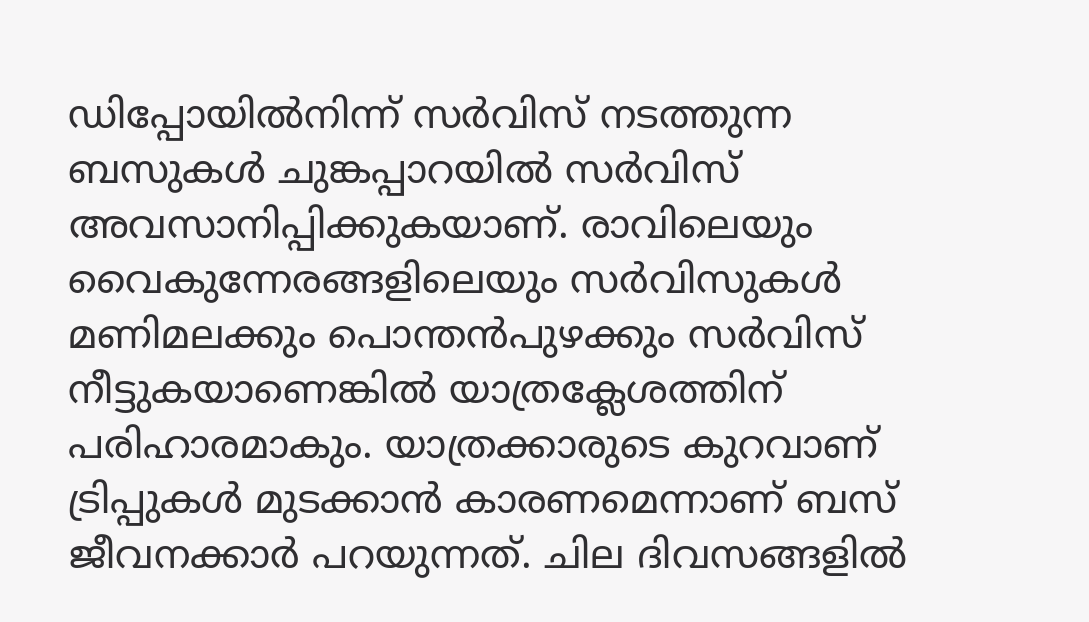ഡിപ്പോയിൽനിന്ന് സർവിസ് നടത്തുന്ന ബസുകൾ ചുങ്കപ്പാറയിൽ സർവിസ് അവസാനിപ്പിക്കുകയാണ്. രാവിലെയും വൈകുന്നേരങ്ങളിലെയും സർവിസുകൾ മണിമലക്കും പൊന്തൻപുഴക്കും സർവിസ് നീട്ടുകയാണെങ്കിൽ യാത്രക്ലേശത്തിന് പരിഹാരമാകും. യാത്രക്കാരുടെ കുറവാണ് ട്രിപ്പുകൾ മുടക്കാൻ കാരണമെന്നാണ് ബസ് ജീവനക്കാർ പറയുന്നത്. ചില ദിവസങ്ങളിൽ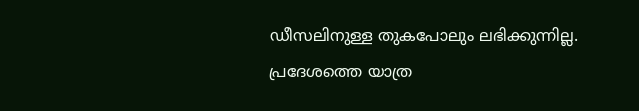ഡീസലിനുള്ള തുകപോലും ലഭിക്കുന്നില്ല. പ്രദേശത്തെ യാത്ര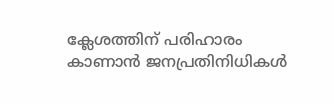ക്ലേശത്തിന് പരിഹാരം കാണാൻ ജനപ്രതിനിധികൾ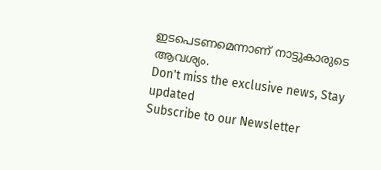ഇടപെടണമെന്നാണ് നാട്ടുകാരുടെ ആവശ്യം.
Don't miss the exclusive news, Stay updated
Subscribe to our Newsletter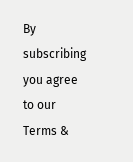By subscribing you agree to our Terms &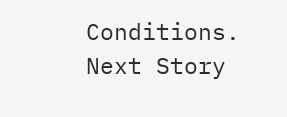Conditions.
Next Story